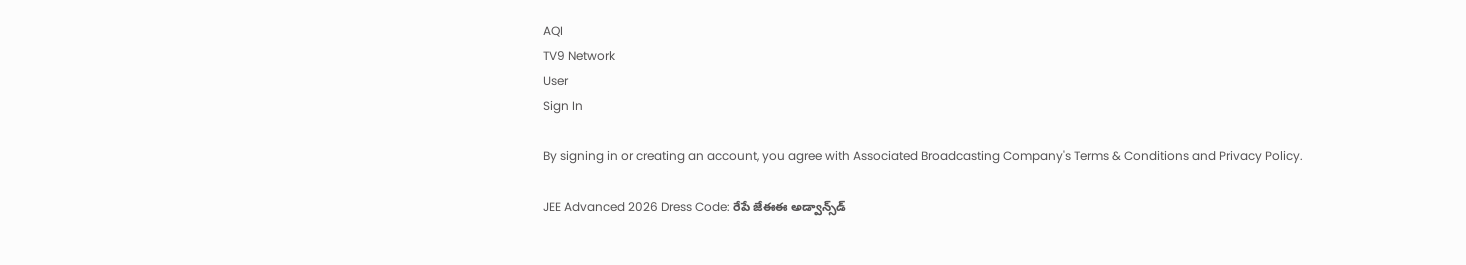AQI
TV9 Network
User
Sign In

By signing in or creating an account, you agree with Associated Broadcasting Company's Terms & Conditions and Privacy Policy.

JEE Advanced 2026 Dress Code: రేపే జేఈఈ అడ్వాన్స్‌డ్‌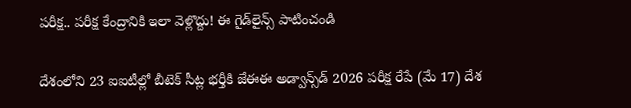పరీక్ష.. పరీక్ష కేంద్రానికి ఇలా వెళ్లొద్దు! ఈ గైడ్‌లైన్స్ పాటించండి

దేశంలోని 23 ఐఐటీల్లో బీటెక్‌ సీట్ల భర్తీకి జేఈఈ అడ్వాన్స్‌డ్‌ 2026 పరీక్ష రేపే (మే 17) దేశ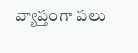వ్యాప్తంగా పలు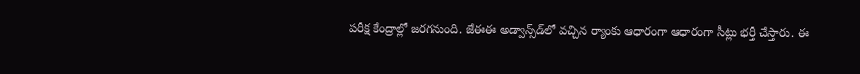పరీక్ష కేంద్రాల్లో జరగనుంది. జేఈఈ అడ్వాన్స్‌డ్‌లో వచ్చిన ర్యాంకు ఆధారంగా ఆధారంగా సీట్లు భర్తీ చేస్తారు. ఈ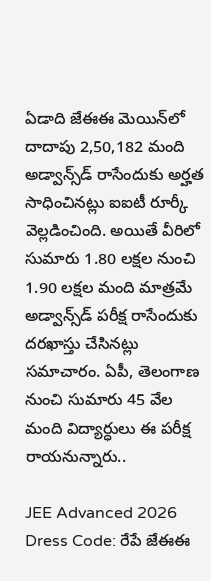ఏడాది జేఈఈ మెయిన్‌లో దాదాపు 2,50,182 మంది అడ్వాన్స్‌డ్‌ రాసేందుకు అర్హత సాధించినట్లు ఐఐటీ రూర్కీ వెల్లడించింది. అయితే వీరిలో సుమారు 1.80 లక్షల నుంచి 1.90 లక్షల మంది మాత్రమే అడ్వాన్స్‌డ్‌ పరీక్ష రాసేందుకు దరఖాస్తు చేసినట్లు సమాచారం. ఏపీ, తెలంగాణ నుంచి సుమారు 45 వేల మంది విద్యార్ధులు ఈ పరీక్ష రాయనున్నారు..

JEE Advanced 2026 Dress Code: రేపే జేఈఈ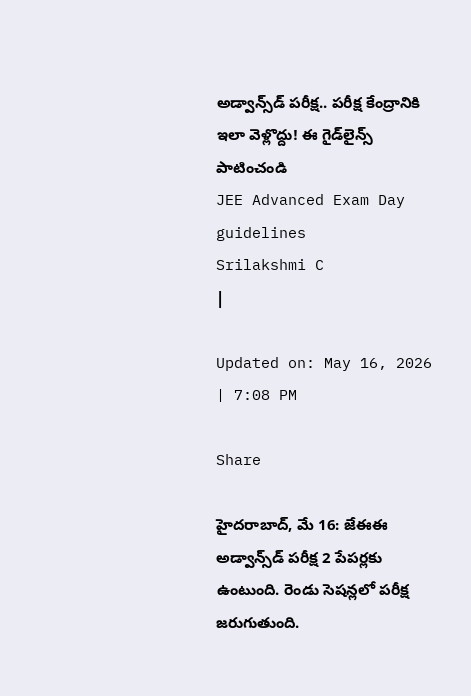అడ్వాన్స్‌డ్‌ పరీక్ష.. పరీక్ష కేంద్రానికి ఇలా వెళ్లొద్దు! ఈ గైడ్‌లైన్స్ పాటించండి
JEE Advanced Exam Day guidelines
Srilakshmi C
|

Updated on: May 16, 2026 | 7:08 PM

Share

హైదరాబాద్‌, మే 16: జేఈఈ అడ్వాన్స్‌డ్ పరీక్ష 2 పేపర్లకు ఉంటుంది. రెండు సెషన్లలో పరీక్ష జరుగుతుంది.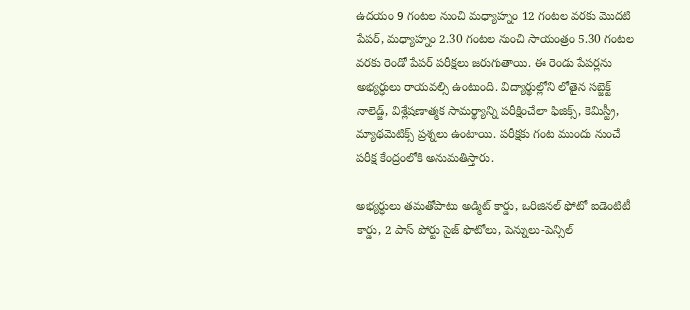ఉదయం 9 గంటల నుంచి మధ్యాహ్నం 12 గంటల వరకు మొదటి పేపర్, మధ్యాహ్నం 2.30 గంటల నుంచి సాయంత్రం 5.30 గంటల వరకు రెండో పేపర్ పరీక్షలు జరుగుతాయి. ఈ రెండు పేపర్లను అభ్యర్ధులు రాయవల్సి ఉంటుంది. విద్యార్థుల్లోని లోతైన సబ్జెక్ట్ నాలెడ్జ్, విశ్లేషణాత్మక సామర్థ్యాన్ని పరీక్షించేలా ఫిజిక్స్, కెమిస్ట్రీ, మ్యాథమెటిక్స్ ప్రశ్నలు ఉంటాయి. పరీక్షకు గంట ముందు నుంచే పరీక్ష కేంద్రంలోకి అనుమతిస్తారు.

అభ్యర్ధులు తమతోపాటు అడ్మిట్ కార్డు, ఒరిజినల్ ఫోటో ఐడెంటిటీ కార్డు, 2 పాస్‌ పోర్టు సైజ్‌ ఫొటోలు, పెన్నులు-పెన్సిల్‌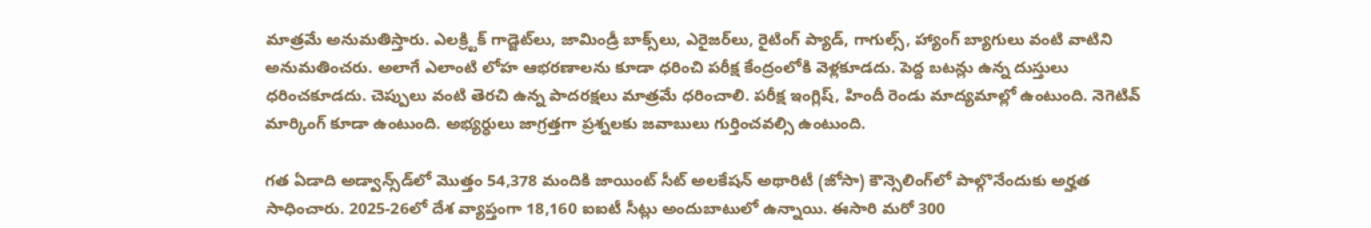మాత్రమే అనుమతిస్తారు. ఎలక్ర్టిక్‌ గాడ్జెట్‌లు, జామిండ్రీ బాక్స్‌లు, ఎరైజర్‌లు, రైటింగ్‌ ప్యాడ్‌, గాగుల్స్, హ్యాంగ్‌ బ్యాగులు వంటి వాటిని అనుమతించరు. అలాగే ఎలాంటి లోహ ఆభరణాలను కూడా ధరించి పరీక్ష కేంద్రంలోకి వెళ్లకూడదు. పెద్ద బటన్లు ఉన్న దుస్తులు ధరించకూడదు. చెప్పులు వంటి తెరచి ఉన్న పాదరక్షలు మాత్రమే ధరించాలి. పరీక్ష ఇంగ్లిష్‌, హిందీ రెండు మాద్యమాల్లో ఉంటుంది. నెగెటివ్‌ మార్కింగ్‌ కూడా ఉంటుంది. అభ్యర్ధులు జాగ్రత్తగా ప్రశ్నలకు జవాబులు గుర్తించవల్సి ఉంటుంది.

గత ఏడాది అడ్వాన్స్‌డ్‌లో మొత్తం 54,378 మందికి జాయింట్‌ సీట్‌ అలకేషన్‌ అథారిటీ (జోసా) కౌన్సెలింగ్‌లో పాల్గొనేందుకు అర్హత సాధించారు. 2025-26లో దేశ వ్యాప్తంగా 18,160 ఐఐటీ సీట్లు అందుబాటులో ఉన్నాయి. ఈసారి మరో 300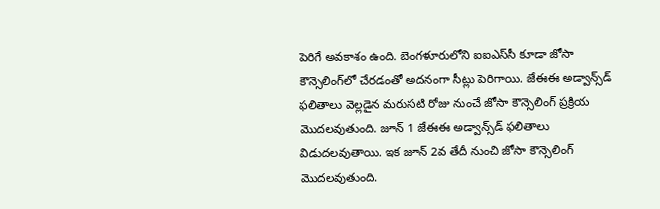పెరిగే అవకాశం ఉంది. బెంగళూరులోని ఐఐఎస్‌సీ కూడా జోసా కౌన్సెలింగ్‌లో చేరడంతో అదనంగా సీట్లు పెరిగాయి. జేఈఈ అడ్వాన్స్‌డ్‌ ఫలితాలు వెల్లడైన మరుసటి రోజు నుంచే జోసా కౌన్సెలింగ్‌ ప్రక్రియ మొదలవుతుంది. జూన్ 1 జేఈఈ అడ్వాన్స్‌డ్‌ ఫలితాలు విడుదలవుతాయి. ఇక జూన్ 2వ తేదీ నుంచి జోసా కౌన్సెలింగ్‌ మొదలవుతుంది.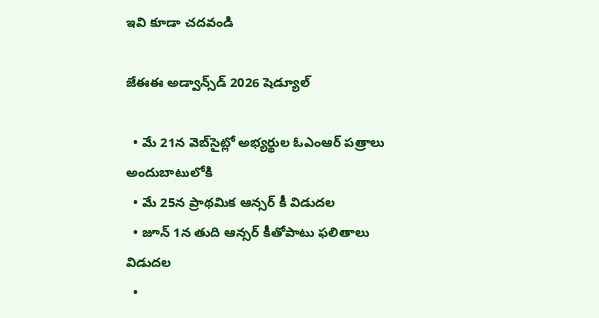ఇవి కూడా చదవండి

జేఈఈ అడ్వాన్స్‌డ్ 2026 షెడ్యూల్‌

  • మే 21న వెబ్‌సైట్లో అభ్యర్థుల ఓఎంఆర్‌ పత్రాలు అందుబాటులోకి
  • మే 25న ప్రాథమిక ఆన్సర్ కీ విడుదల
  • జూన్‌ 1న తుది ఆన్సర్‌ కీతోపాటు ఫలితాలు విడుదల
  •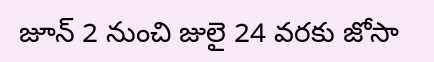జూన్‌ 2 నుంచి జులై 24 వరకు జోసా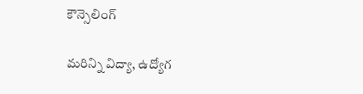కౌన్సెలింగ్‌

మరిన్ని విద్యా, ఉద్యోగ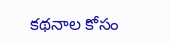కథనాల కోసం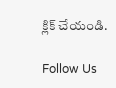క్లిక్ చేయండి.

Follow Us